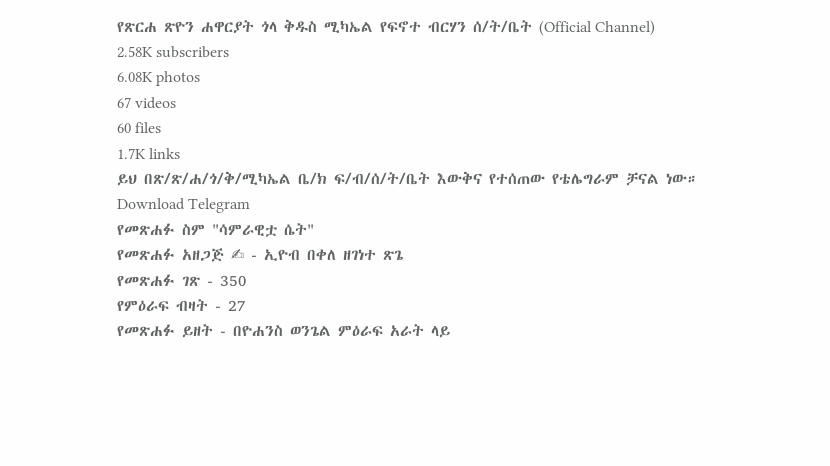የጽርሐ ጽዮን ሐዋርያት ጎላ ቅዱስ ሚካኤል የፍኖተ ብርሃን ሰ/ት/ቤት (Official Channel)
2.58K subscribers
6.08K photos
67 videos
60 files
1.7K links
ይህ በጽ/ጽ/ሐ/ጎ/ቅ/ሚካኤል ቤ/ክ ፍ/ብ/ሰ/ት/ቤት እውቅና የተሰጠው የቴሌግራም ቻናል ነው።
Download Telegram
የመጽሐፉ ስም "ሳምራዊቷ ሴት"
የመጽሐፉ አዘጋጅ ✍ - ኢዮብ በቀለ ዘገነተ ጽጌ
የመጽሐፉ ገጽ - 350
የምዕራፍ ብዛት - 27
የመጽሐፉ ይዘት - በዮሐንስ ወንጌል ምዕራፍ አራት ላይ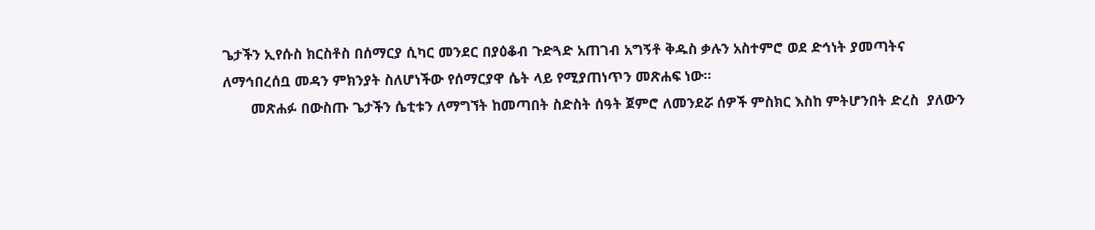ጌታችን ኢየሱስ ክርስቶስ በሰማርያ ሲካር መንደር በያዕቆብ ጉድጓድ አጠገብ አግኝቶ ቅዱስ ቃሉን አስተምሮ ወደ ድኅነት ያመጣትና ለማኅበረሰቧ መዳን ምክንያት ስለሆነችው የሰማርያዋ ሴት ላይ የሚያጠነጥን መጽሐፍ ነው፡፡
       መጽሐፉ በውስጡ ጌታችን ሴቲቱን ለማግኘት ከመጣበት ስድስት ሰዓት ጀምሮ ለመንደሯ ሰዎች ምስክር እስከ ምትሆንበት ድረስ  ያለውን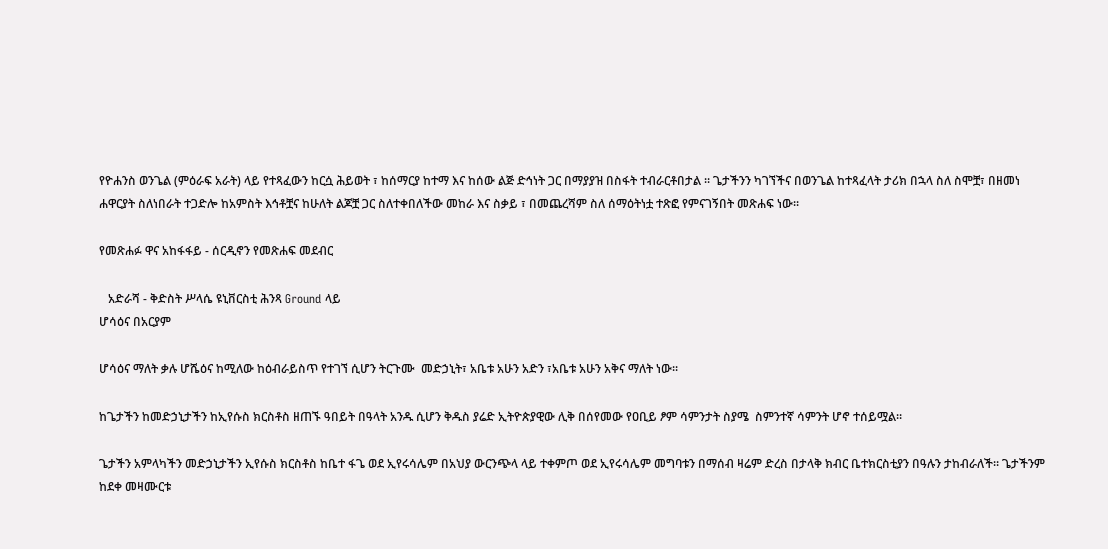የዮሐንስ ወንጌል (ምዕራፍ አራት) ላይ የተጻፈውን ከርሷ ሕይወት ፣ ከሰማርያ ከተማ እና ከሰው ልጅ ድኅነት ጋር በማያያዝ በስፋት ተብራርቶበታል ፡፡ ጌታችንን ካገኘችና በወንጌል ከተጻፈላት ታሪክ በኋላ ስለ ስሞቿ፣ በዘመነ ሐዋርያት ስለነበራት ተጋድሎ ከአምስት እኅቶቿና ከሁለት ልጆቿ ጋር ስለተቀበለችው መከራ እና ስቃይ ፣ በመጨረሻም ስለ ሰማዕትነቷ ተጽፎ የምናገኝበት መጽሐፍ ነው፡፡

የመጽሐፉ ዋና አከፋፋይ - ሰርዲኖን የመጽሐፍ መደብር

   አድራሻ - ቅድስት ሥላሴ ዩኒቨርስቲ ሕንጻ Ground ላይ
ሆሳዕና በአርያም

ሆሳዕና ማለት ቃሉ ሆሼዕና ከሚለው ከዕብራይስጥ የተገኘ ሲሆን ትርጉሙ  መድኃኒት፣ አቤቱ አሁን አድን ፣አቤቱ አሁን አቅና ማለት ነው፡፡

ከጌታችን ከመድኃኒታችን ከኢየሱስ ክርስቶስ ዘጠኙ ዓበይት በዓላት አንዱ ሲሆን ቅዱስ ያሬድ ኢትዮጵያዊው ሊቅ በሰየመው የዐቢይ ፆም ሳምንታት ስያሜ  ስምንተኛ ሳምንት ሆኖ ተሰይሟል።

ጌታችን አምላካችን መድኃኒታችን ኢየሱስ ክርስቶስ ከቤተ ፋጌ ወደ ኢየሩሳሌም በአህያ ውርንጭላ ላይ ተቀምጦ ወደ ኢየሩሳሌም መግባቱን በማሰብ ዛሬም ድረስ በታላቅ ክብር ቤተክርስቲያን በዓሉን ታከብራለች። ጌታችንም ከደቀ መዛሙርቱ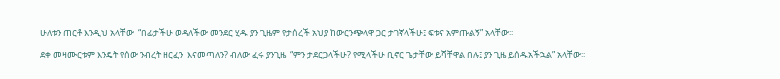ሁለቱን ጠርቶ እንዲህ አላቸው  “በፊታችሁ ወዳለችው መንደር ሂዱ ያን ጊዜም የታሰረች አህያ ከውርንጭላዋ ጋር ታገኛላችሁ፤ ፍቱና አምጡልኝ” አላቸው፡፡

ደቀ መዛሙርቱም እንዴት የሰው ንብረት ዘርፈን  እናመጣለን? ብለው ፈሩ ያንጊዜ  “ምን ታደርጋላችሁ? የሚላችሁ ቢኖር ጌታቸው ይሻቸዋል በሉ፤ ያን ጊዜ ይሰዱአችኋል” አላቸው፡፡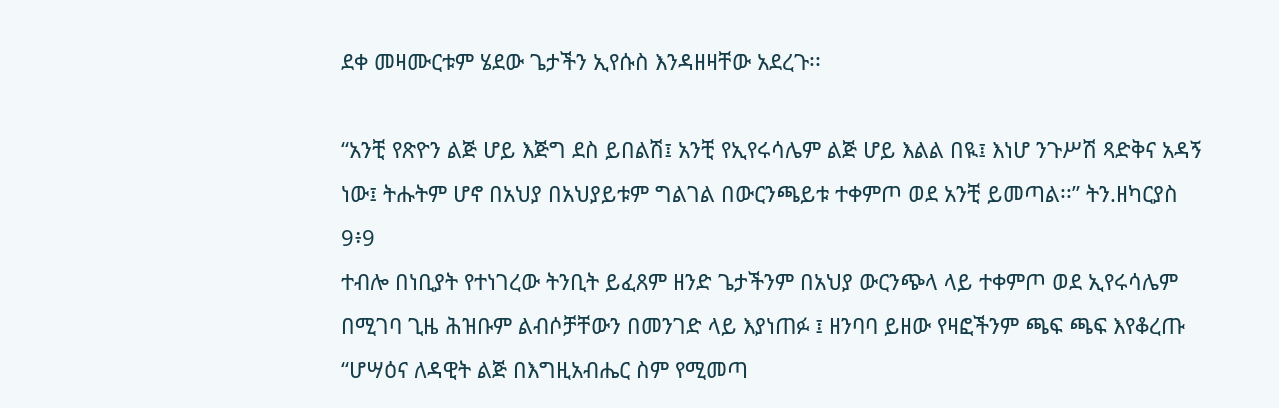ደቀ መዛሙርቱም ሄደው ጌታችን ኢየሱስ እንዳዘዛቸው አደረጉ፡፡

“አንቺ የጽዮን ልጅ ሆይ እጅግ ደስ ይበልሽ፤ አንቺ የኢየሩሳሌም ልጅ ሆይ እልል በዪ፤ እነሆ ንጉሥሽ ጻድቅና አዳኝ ነው፤ ትሑትም ሆኖ በአህያ በአህያይቱም ግልገል በውርንጫይቱ ተቀምጦ ወደ አንቺ ይመጣል፡፡” ትን.ዘካርያስ 9፥9
ተብሎ በነቢያት የተነገረው ትንቢት ይፈጸም ዘንድ ጌታችንም በአህያ ውርንጭላ ላይ ተቀምጦ ወደ ኢየሩሳሌም በሚገባ ጊዜ ሕዝቡም ልብሶቻቸውን በመንገድ ላይ እያነጠፉ ፤ ዘንባባ ይዘው የዛፎችንም ጫፍ ጫፍ እየቆረጡ “ሆሣዕና ለዳዊት ልጅ በእግዚአብሔር ስም የሚመጣ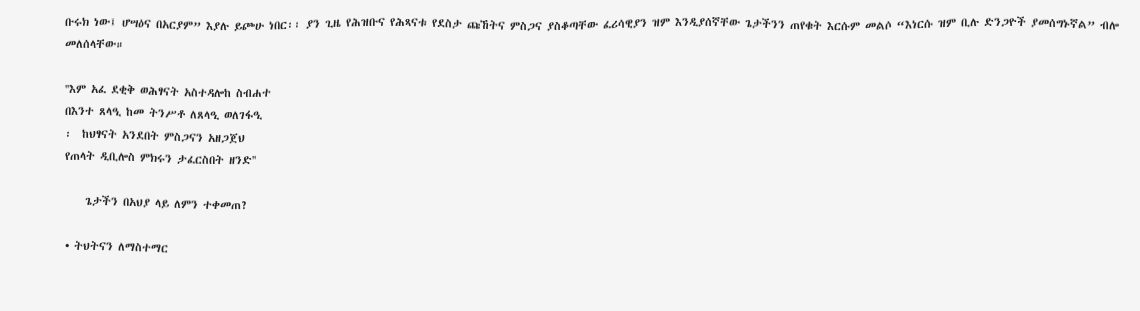ቡሩክ ነው፤ ሆሣዕና በአርያም” እያሉ ይጮሁ ነበር፡፡ ያን ጊዜ የሕዝቡና የሕጻናቱ የደስታ ጩኸትና ምስጋና ያስቆጣቸው ፈሪሳዊያን ዝም እንዲያሰኛቸው ጌታችንን ጠየቁት እርሱም መልሶ “እነርሱ ዝም ቢሉ ድንጋዮች ያመሰግኑኛል” ብሎ መለሰላቸው።

''እም አፈ ደቂቅ ወሕፃናት አስተዳሎከ ስብሐተ
በእንተ ጸላዒ ከመ ትንሥቶ ለጸላዒ ወለገፋዒ
፡  ከህፃናት አንደበት ምስጋናን አዘጋጀህ
የጠላት ዲቢሎስ ምክሩን ታፈርስበት ዘንድ''

    ጌታችን በአህያ ላይ ለምን ተቀመጠ?

• ትህትናን ለማስተማር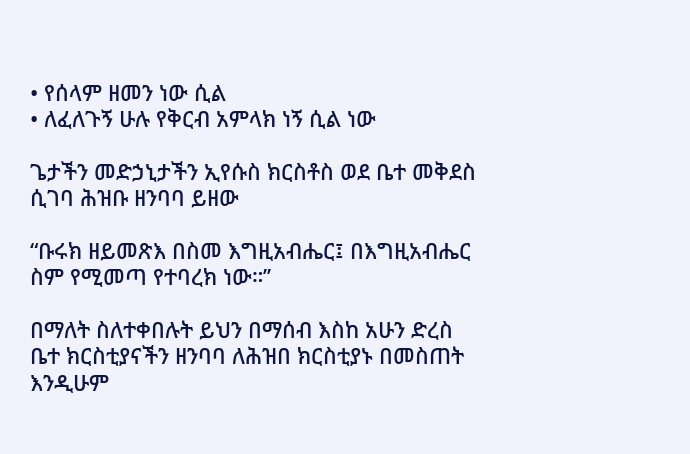• የሰላም ዘመን ነው ሲል
• ለፈለጉኝ ሁሉ የቅርብ አምላክ ነኝ ሲል ነው

ጌታችን መድኃኒታችን ኢየሱስ ክርስቶስ ወደ ቤተ መቅደስ ሲገባ ሕዝቡ ዘንባባ ይዘው

“ቡሩክ ዘይመጽእ በስመ እግዚአብሔር፤ በእግዚአብሔር ስም የሚመጣ የተባረክ ነው።’’

በማለት ስለተቀበሉት ይህን በማሰብ እስከ አሁን ድረስ ቤተ ክርስቲያናችን ዘንባባ ለሕዝበ ክርስቲያኑ በመስጠት እንዲሁም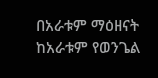በአራቱም ማዕዘናት ከአራቱም የወንጌል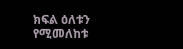ክፍል ዕለቱን የሚመለከቱ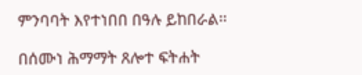ምንባባት እየተነበበ በዓሉ ይከበራል፡፡

በሰሙነ ሕማማት ጸሎተ ፍትሐት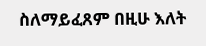ስለማይፈጸም በዚሁ እለት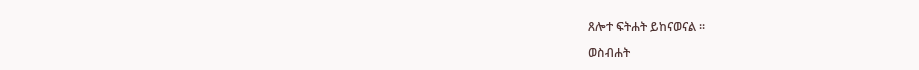ጸሎተ ፍትሐት ይከናወናል ፡፡

ወስብሐት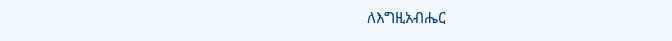ለእግዚአብሔር